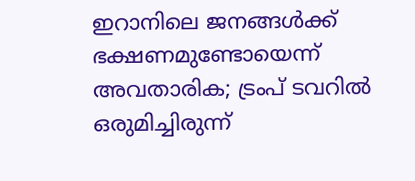ഇറാനിലെ ജനങ്ങൾക്ക് ഭക്ഷണമുണ്ടോയെന്ന് അവതാരിക; ട്രംപ് ടവറില്‍ ഒരുമിച്ചിരുന്ന്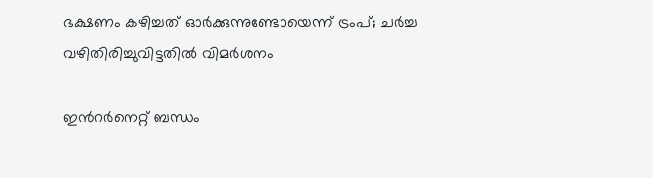ഭക്ഷണം കഴിച്ചത് ഓര്‍ക്കുന്നുണ്ടോയെന്ന് ട്രംപ്; ചർച്ച വഴിതിരിച്ചുവിട്ടതിൽ വിമർശനം

ഇന്‍റർനെറ്റ് ബന്ധം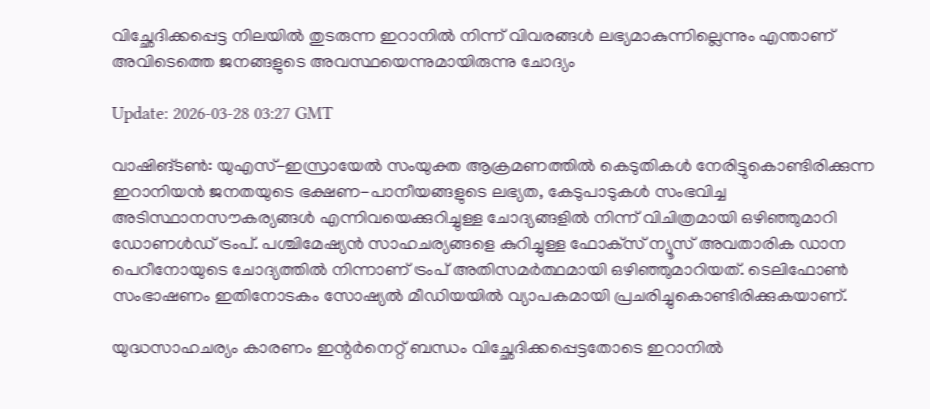വിച്ഛേദിക്കപ്പെട്ട നിലയിൽ തുടരുന്ന ഇറാനിൽ നിന്ന് വിവരങ്ങൾ ലഭ്യമാകുന്നില്ലെന്നും എന്താണ് അവിടെത്തെ ജനങ്ങളുടെ അവസ്ഥയെന്നുമായിരുന്നു ചോദ്യം

Update: 2026-03-28 03:27 GMT

വാഷിങ്ടണ്‍: യുഎസ്-ഇസ്രായേല്‍ സംയുക്ത ആക്രമണത്തില്‍ കെടുതികള്‍ നേരിട്ടുകൊണ്ടിരിക്കുന്ന ഇറാനിയന്‍ ജനതയുടെ ഭക്ഷണ-പാനീയങ്ങളുടെ ലഭ്യത, കേടുപാടുകള്‍ സംഭവിച്ച അടിസ്ഥാനസൗകര്യങ്ങള്‍ എന്നിവയെക്കുറിച്ചുള്ള ചോദ്യങ്ങളില്‍ നിന്ന് വിചിത്രമായി ഒഴിഞ്ഞുമാറി ഡോണള്‍ഡ് ട്രംപ്. പശ്ചിമേഷ്യന്‍ സാഹചര്യങ്ങളെ കുറിച്ചുള്ള ഫോക്‌സ് ന്യൂസ് അവതാരിക ഡാന പെറീനോയുടെ ചോദ്യത്തില്‍ നിന്നാണ് ട്രംപ് അതിസമര്‍ത്ഥമായി ഒഴിഞ്ഞുമാറിയത്. ടെലിഫോണ്‍ സംഭാഷണം ഇതിനോടകം സോഷ്യല്‍ മീഡിയയില്‍ വ്യാപകമായി പ്രചരിച്ചുകൊണ്ടിരിക്കുകയാണ്.

യുദ്ധസാഹചര്യം കാരണം ഇന്റര്‍നെറ്റ് ബന്ധം വിച്ഛേദിക്കപ്പെട്ടതോടെ ഇറാനില്‍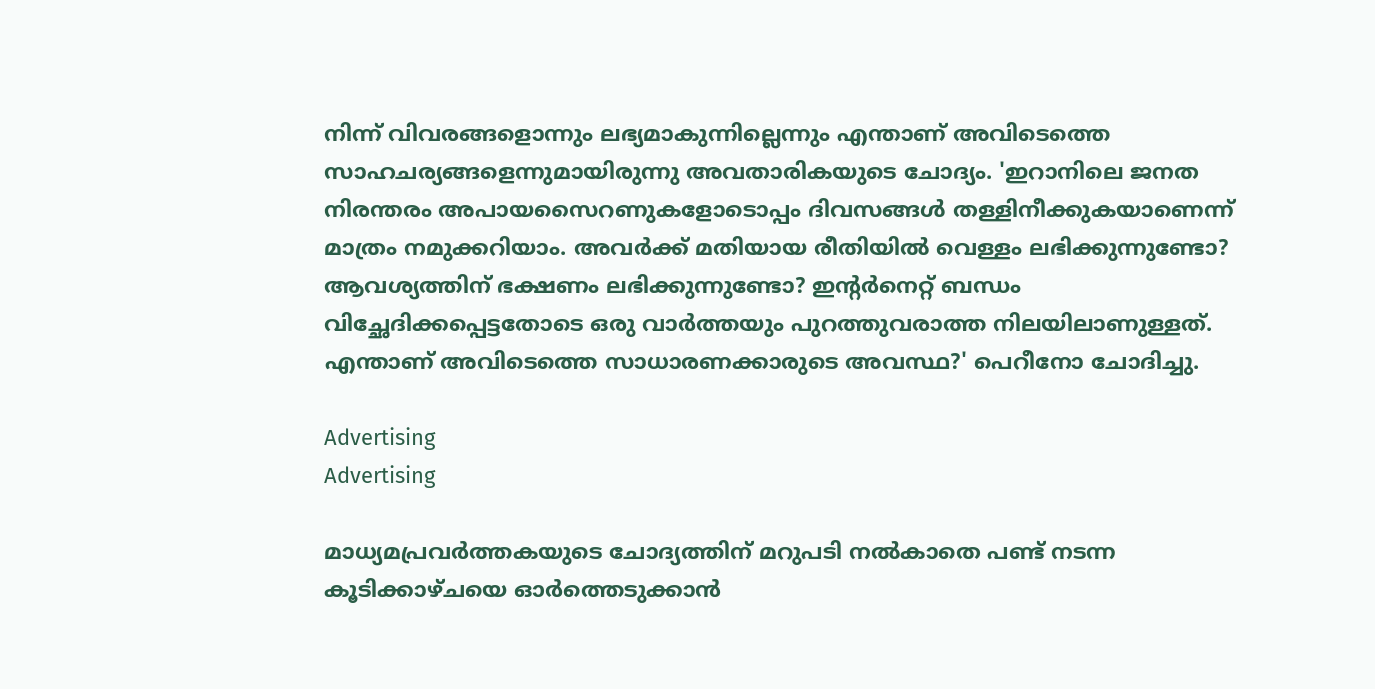നിന്ന് വിവരങ്ങളൊന്നും ലഭ്യമാകുന്നില്ലെന്നും എന്താണ് അവിടെത്തെ സാഹചര്യങ്ങളെന്നുമായിരുന്നു അവതാരികയുടെ ചോദ്യം. 'ഇറാനിലെ ജനത നിരന്തരം അപായസൈറണുകളോടൊപ്പം ദിവസങ്ങള്‍ തള്ളിനീക്കുകയാണെന്ന് മാത്രം നമുക്കറിയാം. അവര്‍ക്ക് മതിയായ രീതിയില്‍ വെള്ളം ലഭിക്കുന്നുണ്ടോ? ആവശ്യത്തിന് ഭക്ഷണം ലഭിക്കുന്നുണ്ടോ? ഇന്റര്‍നെറ്റ് ബന്ധം വിച്ഛേദിക്കപ്പെട്ടതോടെ ഒരു വാര്‍ത്തയും പുറത്തുവരാത്ത നിലയിലാണുള്ളത്. എന്താണ് അവിടെത്തെ സാധാരണക്കാരുടെ അവസ്ഥ?' പെറീനോ ചോദിച്ചു.

Advertising
Advertising

മാധ്യമപ്രവര്‍ത്തകയുടെ ചോദ്യത്തിന് മറുപടി നല്‍കാതെ പണ്ട് നടന്ന കൂടിക്കാഴ്ചയെ ഓര്‍ത്തെടുക്കാന്‍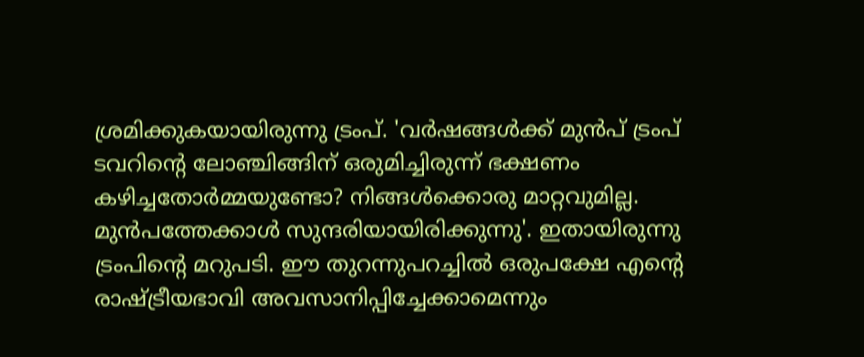ശ്രമിക്കുകയായിരുന്നു ട്രംപ്. 'വര്‍ഷങ്ങള്‍ക്ക് മുന്‍പ് ട്രംപ് ടവറിന്റെ ലോഞ്ചിങ്ങിന് ഒരുമിച്ചിരുന്ന് ഭക്ഷണം കഴിച്ചതോര്‍മ്മയുണ്ടോ? നിങ്ങള്‍ക്കൊരു മാറ്റവുമില്ല. മുന്‍പത്തേക്കാള്‍ സുന്ദരിയായിരിക്കുന്നു'. ഇതായിരുന്നു ട്രംപിന്റെ മറുപടി. ഈ തുറന്നുപറച്ചില്‍ ഒരുപക്ഷേ എന്റെ രാഷ്ട്രീയഭാവി അവസാനിപ്പിച്ചേക്കാമെന്നും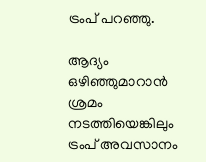ട്രംപ് പറഞ്ഞു.

ആദ്യം ഒഴിഞ്ഞുമാറാന്‍ ശ്രമം നടത്തിയെങ്കിലും ട്രംപ് അവസാനം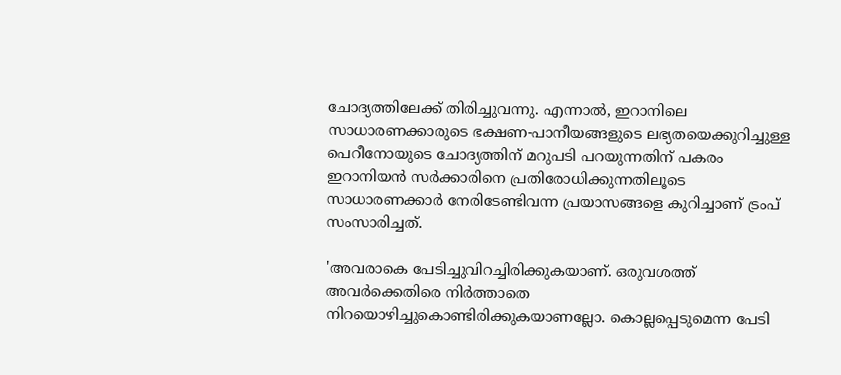ചോദ്യത്തിലേക്ക് തിരിച്ചുവന്നു. എന്നാല്‍, ഇറാനിലെ സാധാരണക്കാരുടെ ഭക്ഷണ-പാനീയങ്ങളുടെ ലഭ്യതയെക്കുറിച്ചുള്ള പെറീനോയുടെ ചോദ്യത്തിന് മറുപടി പറയുന്നതിന് പകരം ഇറാനിയന്‍ സര്‍ക്കാരിനെ പ്രതിരോധിക്കുന്നതിലൂടെ സാധാരണക്കാര്‍ നേരിടേണ്ടിവന്ന പ്രയാസങ്ങളെ കുറിച്ചാണ് ട്രംപ് സംസാരിച്ചത്.

'അവരാകെ പേടിച്ചുവിറച്ചിരിക്കുകയാണ്. ഒരുവശത്ത് അവര്‍ക്കെതിരെ നിര്‍ത്താതെ നിറയൊഴിച്ചുകൊണ്ടിരിക്കുകയാണല്ലോ. കൊല്ലപ്പെടുമെന്ന പേടി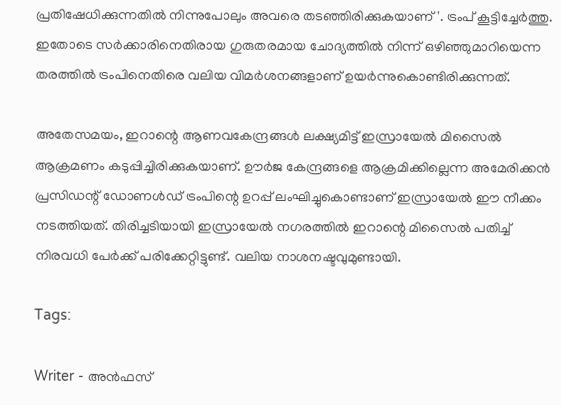പ്രതിഷേധിക്കുന്നതില്‍ നിന്നുപോലും അവരെ തടഞ്ഞിരിക്കുകയാണ്'. ട്രംപ് കൂട്ടിച്ചേര്‍ത്തു. ഇതോടെ സര്‍ക്കാരിനെതിരായ ഗുരുതരമായ ചോദ്യത്തില്‍ നിന്ന് ഒഴിഞ്ഞുമാറിയെന്ന തരത്തില്‍ ട്രംപിനെതിരെ വലിയ വിമര്‍ശനങ്ങളാണ് ഉയര്‍ന്നുകൊണ്ടിരിക്കുന്നത്.

അതേസമയം, ഇറാന്റെ ആണവകേന്ദ്രങ്ങള്‍ ലക്ഷ്യമിട്ട് ഇസ്രായേല്‍ മിസൈല്‍ ആക്രമണം കടുപ്പിച്ചിരിക്കുകയാണ്. ഊര്‍ജ കേന്ദ്രങ്ങളെ ആക്രമിക്കില്ലെന്ന അമേരിക്കന്‍ പ്രസിഡന്റ് ഡോണള്‍ഡ് ട്രംപിന്റെ ഉറപ്പ് ലംഘിച്ചുകൊണ്ടാണ് ഇസ്രായേല്‍ ഈ നീക്കം നടത്തിയത്. തിരിച്ചടിയായി ഇസ്രായേല്‍ നഗരത്തില്‍ ഇറാന്റെ മിസൈല്‍ പതിച്ച് നിരവധി പേര്‍ക്ക് പരിക്കേറ്റിട്ടുണ്ട്. വലിയ നാശനഷ്ടവുമുണ്ടായി.

Tags:

Writer - അൻഫസ്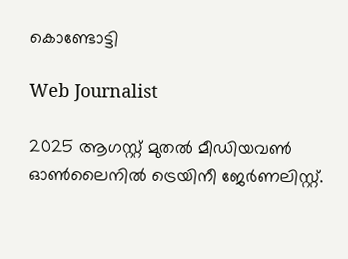കൊണ്ടോട്ടി

Web Journalist

2025 ആഗസ്റ്റ് മുതൽ മീഡിയവൺ ഓൺലൈനിൽ ട്രെയിനീ ജേർണലിസ്റ്റ്.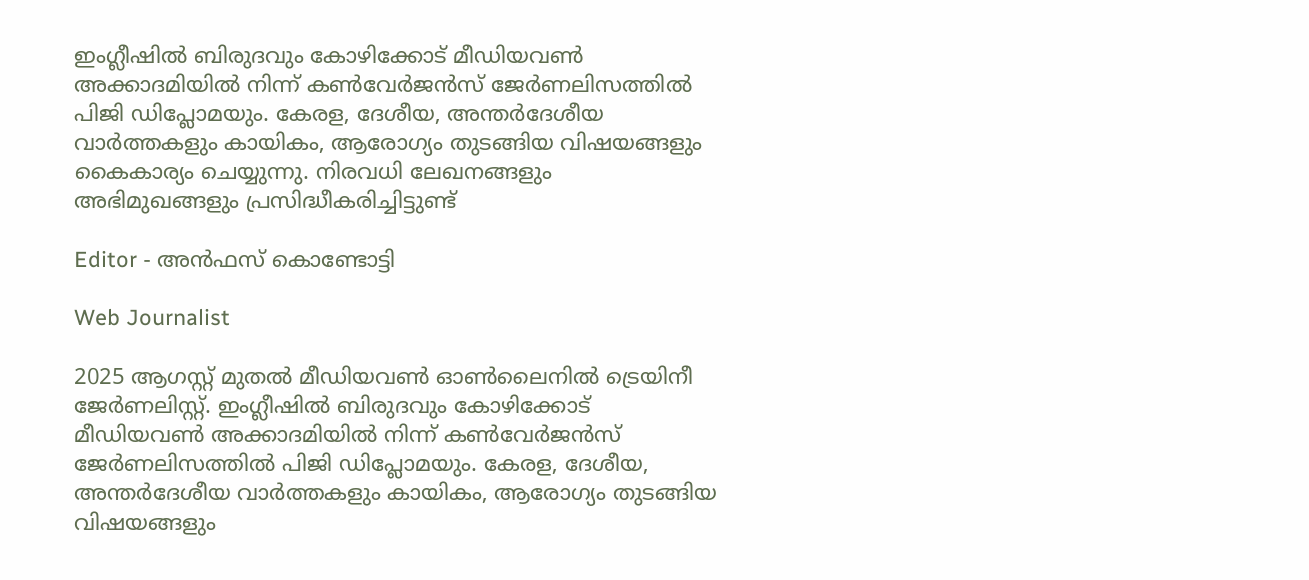ഇംഗ്ലീഷിൽ ബിരുദവും കോഴിക്കോട് മീഡിയവൺ അക്കാദമിയിൽ നിന്ന് കൺവേർജൻസ് ജേർണലിസത്തിൽ പിജി ഡിപ്ലോമയും. കേരള, ദേശീയ, അന്തർദേശീയ വാർത്തകളും കായികം, ആരോഗ്യം തുടങ്ങിയ വിഷയങ്ങളും കൈകാര്യം ചെയ്യുന്നു. നിരവധി ലേഖനങ്ങളും അഭിമുഖങ്ങളും പ്രസിദ്ധീകരിച്ചിട്ടുണ്ട്

Editor - അൻഫസ് കൊണ്ടോട്ടി

Web Journalist

2025 ആഗസ്റ്റ് മുതൽ മീഡിയവൺ ഓൺലൈനിൽ ട്രെയിനീ ജേർണലിസ്റ്റ്. ഇംഗ്ലീഷിൽ ബിരുദവും കോഴിക്കോട് മീഡിയവൺ അക്കാദമിയിൽ നിന്ന് കൺവേർജൻസ് ജേർണലിസത്തിൽ പിജി ഡിപ്ലോമയും. കേരള, ദേശീയ, അന്തർദേശീയ വാർത്തകളും കായികം, ആരോഗ്യം തുടങ്ങിയ വിഷയങ്ങളും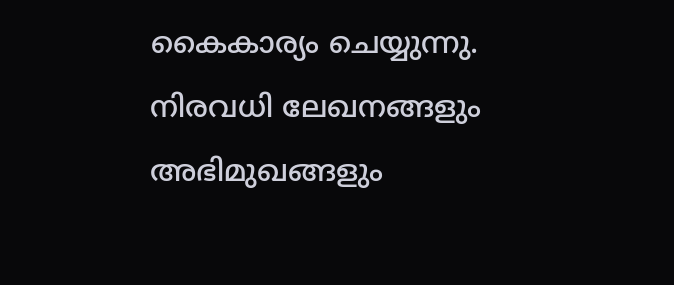കൈകാര്യം ചെയ്യുന്നു. നിരവധി ലേഖനങ്ങളും അഭിമുഖങ്ങളും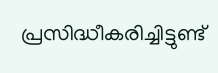പ്രസിദ്ധീകരിച്ചിട്ടുണ്ട്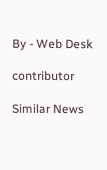By - Web Desk

contributor

Similar News